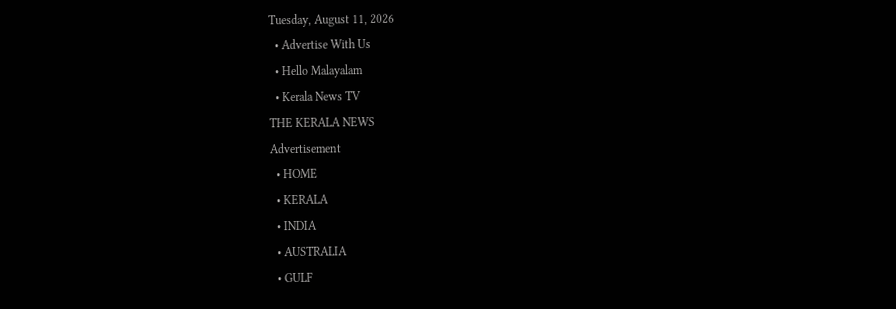Tuesday, August 11, 2026
  • Advertise With Us
  • Hello Malayalam
  • Kerala News TV
THE KERALA NEWS
Advertisement
  • HOME
  • KERALA
  • INDIA
  • AUSTRALIA
  • GULF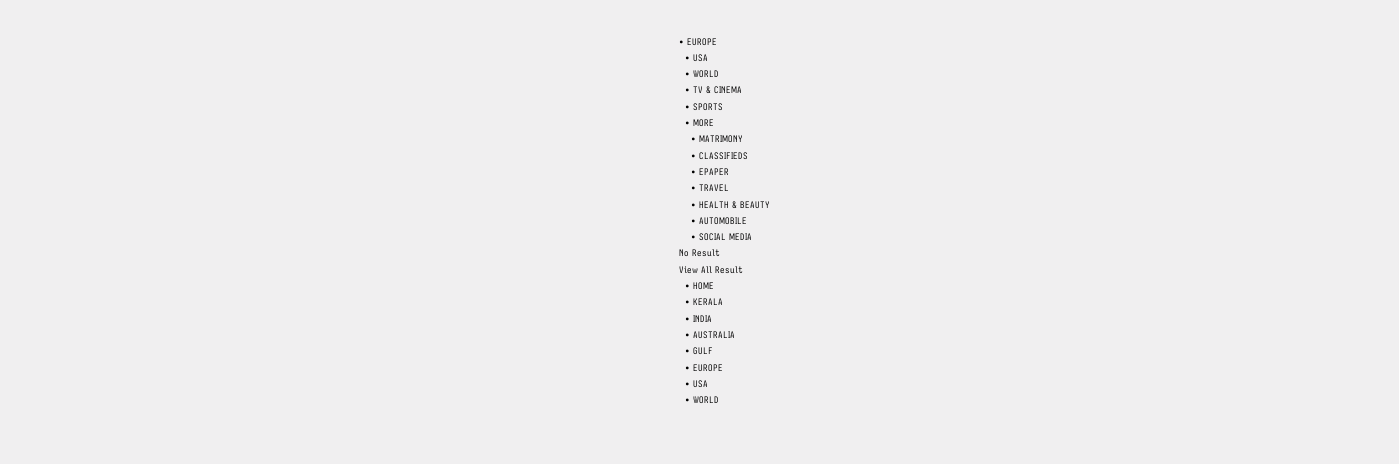• EUROPE
  • USA
  • WORLD
  • TV & CINEMA
  • SPORTS
  • MORE
    • MATRIMONY
    • CLASSIFIEDS
    • EPAPER
    • TRAVEL
    • HEALTH & BEAUTY
    • AUTOMOBILE
    • SOCIAL MEDIA
No Result
View All Result
  • HOME
  • KERALA
  • INDIA
  • AUSTRALIA
  • GULF
  • EUROPE
  • USA
  • WORLD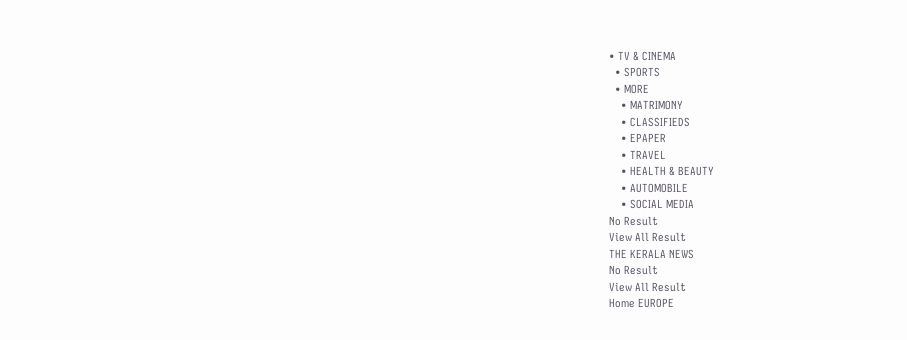• TV & CINEMA
  • SPORTS
  • MORE
    • MATRIMONY
    • CLASSIFIEDS
    • EPAPER
    • TRAVEL
    • HEALTH & BEAUTY
    • AUTOMOBILE
    • SOCIAL MEDIA
No Result
View All Result
THE KERALA NEWS
No Result
View All Result
Home EUROPE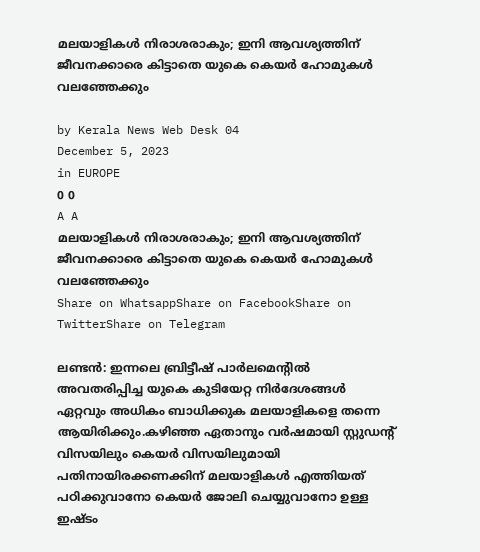മലയാളികള്‍ നിരാശരാകും; ഇനി ആവശ്യത്തിന് ജീവനക്കാരെ കിട്ടാതെ യുകെ കെയര്‍ ഹോമുകള്‍ വലഞ്ഞേക്കും

by Kerala News Web Desk 04
December 5, 2023
in EUROPE
0 0
A A
മലയാളികള്‍ നിരാശരാകും; ഇനി ആവശ്യത്തിന് ജീവനക്കാരെ കിട്ടാതെ യുകെ കെയര്‍ ഹോമുകള്‍ വലഞ്ഞേക്കും
Share on WhatsappShare on FacebookShare on TwitterShare on Telegram

ലണ്ടൻ: ഇന്നലെ ബ്രിട്ടീഷ് പാര്‍ലമെന്റില്‍ അവതരിപ്പിച്ച യുകെ കുടിയേറ്റ നിര്‍ദേശങ്ങള്‍ ഏറ്റവും അധികം ബാധിക്കുക മലയാളികളെ തന്നെ ആയിരിക്കും.കഴിഞ്ഞ ഏതാനും വര്‍ഷമായി സ്റ്റുഡന്റ് വിസയിലും കെയര്‍ വിസയിലുമായി പതിനായിരക്കണക്കിന് മലയാളികള്‍ എത്തിയത് പഠിക്കുവാനോ കെയര്‍ ജോലി ചെയ്യുവാനോ ഉള്ള ഇഷ്ടം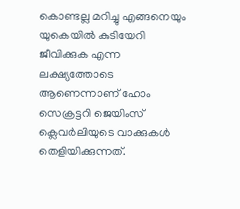കൊണ്ടല്ല മറിച്ചു എങ്ങനെയും യുകെയില്‍ കുടിയേറി ജീവിക്കുക എന്ന ലക്ഷ്യത്തോടെ ആണെന്നാണ് ഹോം സെക്രട്ടറി ജെയിംസ് ക്ലെവര്‍ലിയുടെ വാക്കുകള്‍ തെളിയിക്കുന്നത്.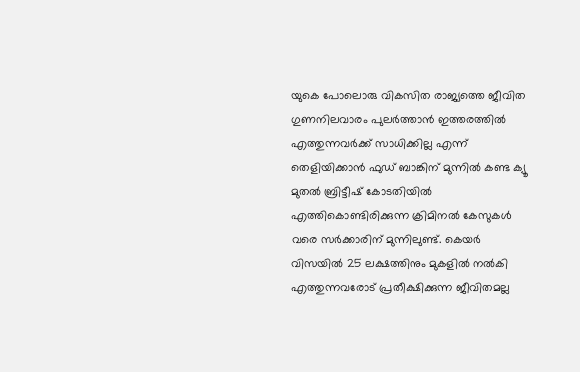യുകെ പോലൊരു വികസിത രാജ്യത്തെ ജീവിത ഗുണനിലവാരം പുലര്‍ത്താൻ ഇത്തരത്തില്‍ എത്തുന്നവര്‍ക്ക് സാധിക്കില്ല എന്ന് തെളിയിക്കാൻ ഫുഡ് ബാങ്കിന് മുന്നില്‍ കണ്ട ക്യൂ മുതല്‍ ബ്രിട്ടീഷ് കോടതിയില്‍ എത്തികൊണ്ടിരിക്കുന്ന ക്രിമിനല്‍ കേസുകള്‍ വരെ സര്‍ക്കാരിന് മുന്നിലുണ്ട്. കെയര്‍ വിസയില്‍ 25 ലക്ഷത്തിനും മുകളില്‍ നല്‍കി എത്തുന്നവരോട് പ്രതീക്ഷിക്കുന്ന ജീവിതമല്ല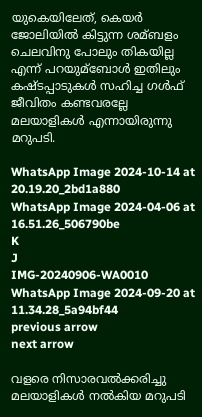യുകെയിലേത്, കെയര്‍ ജോലിയില്‍ കിട്ടുന്ന ശമ്ബളം ചെലവിനു പോലും തികയില്ല എന്ന് പറയുമ്ബോള്‍ ഇതിലും കഷ്ടപ്പാടുകള്‍ സഹിച്ച ഗള്‍ഫ് ജീവിതം കണ്ടവരല്ലേ മലയാളികള്‍ എന്നായിരുന്നു മറുപടി.

WhatsApp Image 2024-10-14 at 20.19.20_2bd1a880
WhatsApp Image 2024-04-06 at 16.51.26_506790be
K
J
IMG-20240906-WA0010
WhatsApp Image 2024-09-20 at 11.34.28_5a94bf44
previous arrow
next arrow

വളരെ നിസാരവല്‍ക്കരിച്ചു മലയാളികള്‍ നല്‍കിയ മറുപടി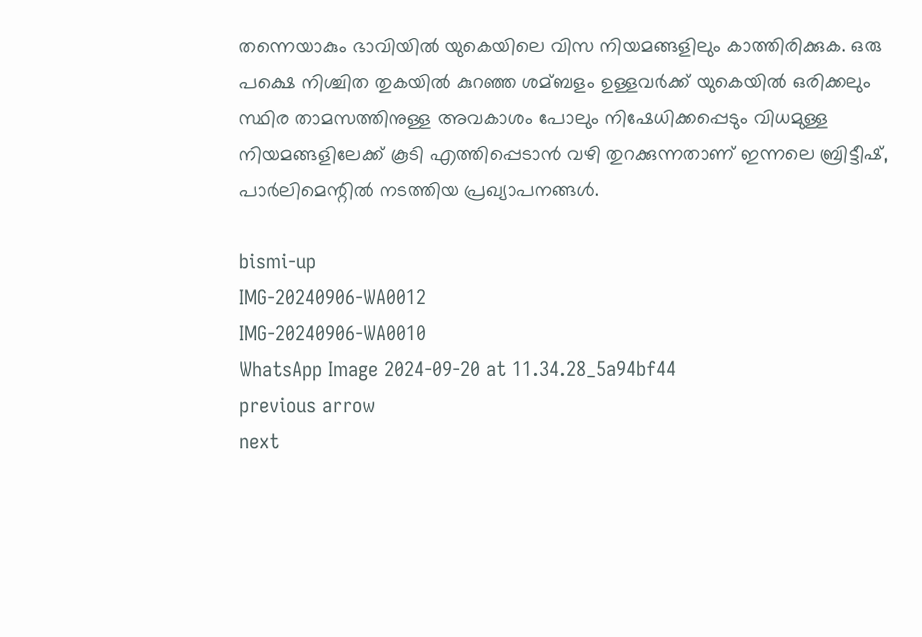തന്നെയാകും ഭാവിയില്‍ യുകെയിലെ വിസ നിയമങ്ങളിലും കാത്തിരിക്കുക. ഒരു പക്ഷെ നിശ്ചിത തുകയില്‍ കുറഞ്ഞ ശമ്ബളം ഉള്ളവര്‍ക്ക് യുകെയില്‍ ഒരിക്കലും സ്ഥിര താമസത്തിനുള്ള അവകാശം പോലും നിഷേധിക്കപ്പെടും വിധമുള്ള നിയമങ്ങളിലേക്ക് കൂടി എത്തിപ്പെടാൻ വഴി തുറക്കുന്നതാണ് ഇന്നലെ ബ്രിട്ടീഷ്, പാര്‍ലിമെന്റില്‍ നടത്തിയ പ്രഖ്യാപനങ്ങള്‍.

bismi-up
IMG-20240906-WA0012
IMG-20240906-WA0010
WhatsApp Image 2024-09-20 at 11.34.28_5a94bf44
previous arrow
next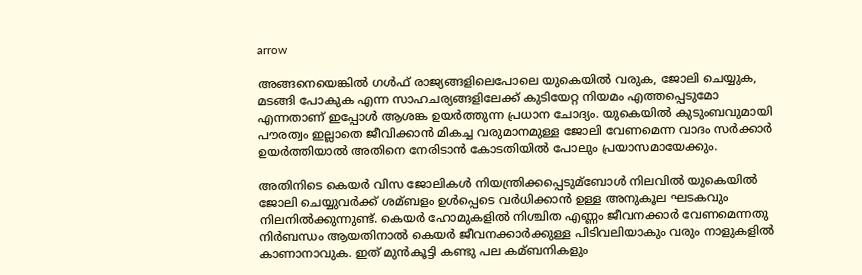arrow

അങ്ങനെയെങ്കില്‍ ഗള്‍ഫ് രാജ്യങ്ങളിലെപോലെ യുകെയില്‍ വരുക, ജോലി ചെയ്യുക, മടങ്ങി പോകുക എന്ന സാഹചര്യങ്ങളിലേക്ക് കുടിയേറ്റ നിയമം എത്തപ്പെടുമോ എന്നതാണ് ഇപ്പോള്‍ ആശങ്ക ഉയര്‍ത്തുന്ന പ്രധാന ചോദ്യം. യുകെയില്‍ കുടുംബവുമായി പൗരത്വം ഇല്ലാതെ ജീവിക്കാൻ മികച്ച വരുമാനമുള്ള ജോലി വേണമെന്ന വാദം സര്‍ക്കാര്‍ ഉയര്‍ത്തിയാല്‍ അതിനെ നേരിടാൻ കോടതിയില്‍ പോലും പ്രയാസമായേക്കും.

അതിനിടെ കെയര്‍ വിസ ജോലികള്‍ നിയന്ത്രിക്കപ്പെടുമ്ബോള്‍ നിലവില്‍ യുകെയില്‍ ജോലി ചെയ്യുവര്‍ക്ക് ശമ്ബളം ഉള്‍പ്പെടെ വര്‍ധിക്കാൻ ഉള്ള അനുകൂല ഘടകവും നിലനില്‍ക്കുന്നുണ്ട്. കെയര്‍ ഹോമുകളില്‍ നിശ്ചിത എണ്ണം ജീവനക്കാര്‍ വേണമെന്നതു നിര്‍ബന്ധം ആയതിനാല്‍ കെയര്‍ ജീവനക്കാര്‍ക്കുള്ള പിടിവലിയാകും വരും നാളുകളില്‍ കാണാനാവുക. ഇത് മുൻകൂട്ടി കണ്ടു പല കമ്ബനികളും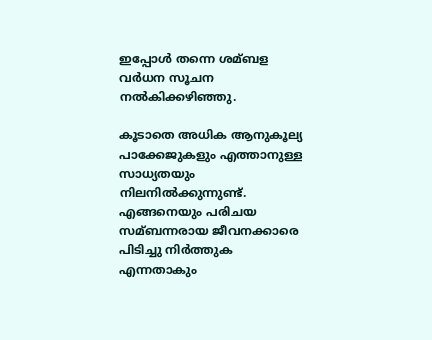ഇപ്പോള്‍ തന്നെ ശമ്ബള വര്‍ധന സൂചന നല്‍കിക്കഴിഞ്ഞു.

കൂടാതെ അധിക ആനുകൂല്യ പാക്കേജുകളും എത്താനുള്ള സാധ്യതയും നിലനില്‍ക്കുന്നുണ്ട്. എങ്ങനെയും പരിചയ സമ്ബന്നരായ ജീവനക്കാരെ പിടിച്ചു നിര്‍ത്തുക എന്നതാകും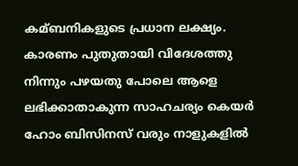കമ്ബനികളുടെ പ്രധാന ലക്ഷ്യം. കാരണം പുതുതായി വിദേശത്തു നിന്നും പഴയതു പോലെ ആളെ ലഭിക്കാതാകുന്ന സാഹചര്യം കെയര്‍ ഹോം ബിസിനസ് വരും നാളുകളില്‍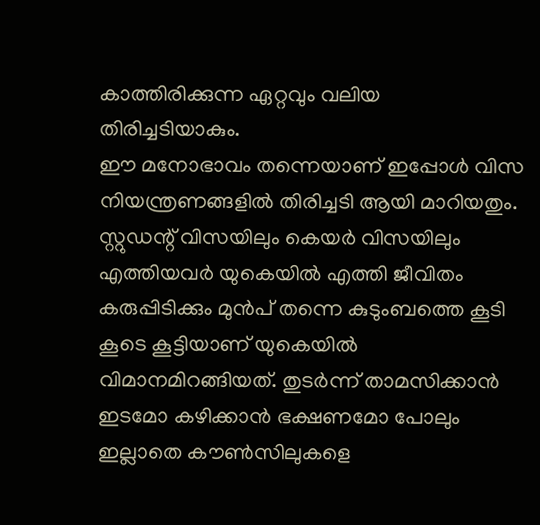കാത്തിരിക്കുന്ന ഏറ്റവും വലിയ തിരിച്ചടിയാകും.
ഈ മനോഭാവം തന്നെയാണ് ഇപ്പോള്‍ വിസ നിയന്ത്രണങ്ങളില്‍ തിരിച്ചടി ആയി മാറിയതും. സ്റ്റുഡന്റ് വിസയിലും കെയര്‍ വിസയിലും എത്തിയവര്‍ യുകെയില്‍ എത്തി ജീവിതം കരുപ്പിടിക്കും മുൻപ് തന്നെ കുടുംബത്തെ കൂടി കൂടെ കൂട്ടിയാണ് യുകെയില്‍ വിമാനമിറങ്ങിയത്. തുടര്‍ന്ന് താമസിക്കാൻ ഇടമോ കഴിക്കാൻ ഭക്ഷണമോ പോലും ഇല്ലാതെ കൗണ്‍സിലുകളെ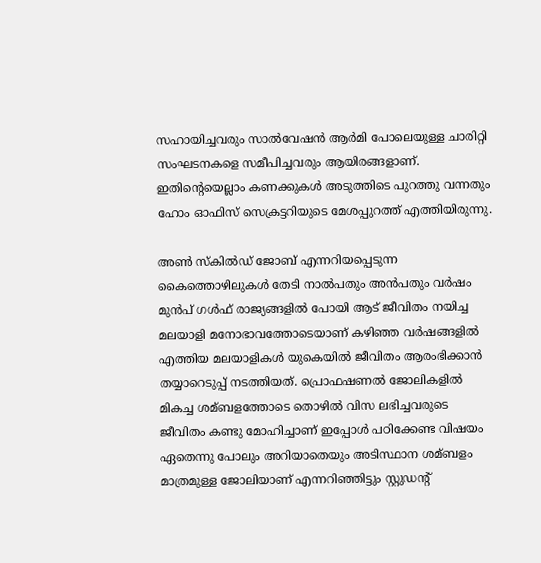സഹായിച്ചവരും സാല്‍വേഷൻ ആര്‍മി പോലെയുള്ള ചാരിറ്റി സംഘടനകളെ സമീപിച്ചവരും ആയിരങ്ങളാണ്. ഇതിന്റെയെല്ലാം കണക്കുകള്‍ അടുത്തിടെ പുറത്തു വന്നതും ഹോം ഓഫിസ് സെക്രട്ടറിയുടെ മേശപ്പുറത്ത് എത്തിയിരുന്നു.

അണ്‍ സ്‌കില്‍ഡ് ജോബ് എന്നറിയപ്പെടുന്ന കൈത്തൊഴിലുകള്‍ തേടി നാല്‍പതും അൻപതും വര്‍ഷം മുൻപ് ഗള്‍ഫ് രാജ്യങ്ങളില്‍ പോയി ആട് ജീവിതം നയിച്ച മലയാളി മനോഭാവത്തോടെയാണ് കഴിഞ്ഞ വര്‍ഷങ്ങളില്‍ എത്തിയ മലയാളികള്‍ യുകെയില്‍ ജീവിതം ആരംഭിക്കാൻ തയ്യാറെടുപ്പ് നടത്തിയത്. പ്രൊഫഷണല്‍ ജോലികളില്‍ മികച്ച ശമ്ബളത്തോടെ തൊഴില്‍ വിസ ലഭിച്ചവരുടെ ജീവിതം കണ്ടു മോഹിച്ചാണ് ഇപ്പോള്‍ പഠിക്കേണ്ട വിഷയം ഏതെന്നു പോലും അറിയാതെയും അടിസ്ഥാന ശമ്ബളം മാത്രമുള്ള ജോലിയാണ് എന്നറിഞ്ഞിട്ടും സ്റ്റുഡന്റ്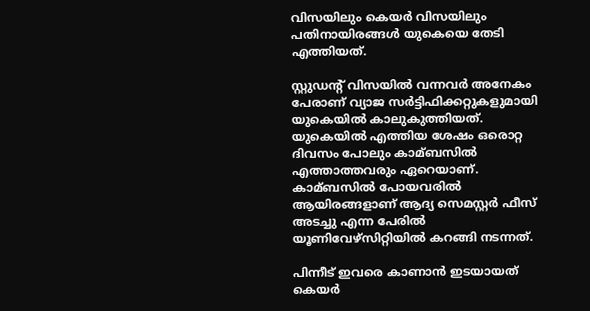വിസയിലും കെയര്‍ വിസയിലും പതിനായിരങ്ങള്‍ യുകെയെ തേടി എത്തിയത്.

സ്റ്റുഡന്റ് വിസയില്‍ വന്നവര്‍ അനേകം പേരാണ് വ്യാജ സര്‍ട്ടിഫിക്കറ്റുകളുമായി യുകെയില്‍ കാലുകുത്തിയത്. യുകെയില്‍ എത്തിയ ശേഷം ഒരൊറ്റ ദിവസം പോലും കാമ്ബസില്‍ എത്താത്തവരും ഏറെയാണ്. കാമ്ബസില്‍ പോയവരില്‍ ആയിരങ്ങളാണ് ആദ്യ സെമസ്റ്റര്‍ ഫീസ് അടച്ചു എന്ന പേരില്‍ യൂണിവേഴ്‌സിറ്റിയില്‍ കറങ്ങി നടന്നത്.

പിന്നീട് ഇവരെ കാണാൻ ഇടയായത് കെയര്‍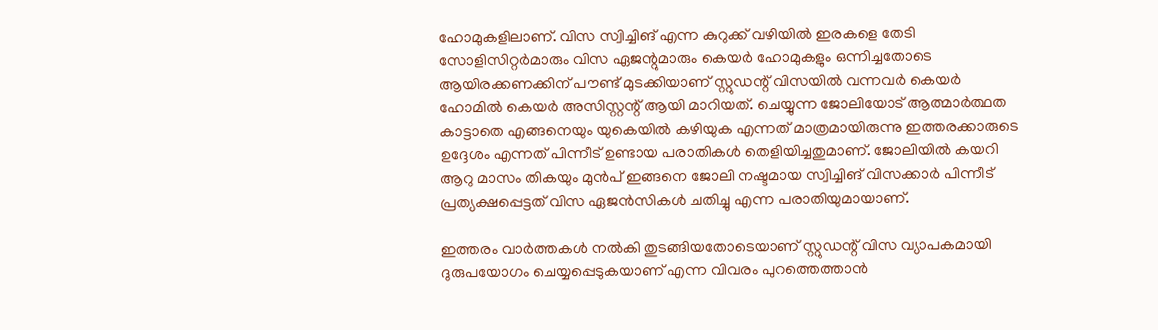ഹോമുകളിലാണ്. വിസ സ്വിച്ചിങ് എന്ന കുറുക്ക് വഴിയില്‍ ഇരകളെ തേടി സോളിസിറ്റര്‍മാരും വിസ ഏജന്റുമാരും കെയര്‍ ഹോമുകളും ഒന്നിച്ചതോടെ ആയിരക്കണക്കിന് പൗണ്ട് മുടക്കിയാണ് സ്റ്റുഡന്റ് വിസയില്‍ വന്നവര്‍ കെയര്‍ ഹോമില്‍ കെയര്‍ അസിസ്റ്റന്റ് ആയി മാറിയത്. ചെയ്യുന്ന ജോലിയോട് ആത്മാര്‍ത്ഥത കാട്ടാതെ എങ്ങനെയും യുകെയില്‍ കഴിയുക എന്നത് മാത്രമായിരുന്നു ഇത്തരക്കാരുടെ ഉദ്ദേശം എന്നത് പിന്നീട് ഉണ്ടായ പരാതികള്‍ തെളിയിച്ചതുമാണ്. ജോലിയില്‍ കയറി ആറു മാസം തികയും മുൻപ് ഇങ്ങനെ ജോലി നഷ്ടമായ സ്വിച്ചിങ് വിസക്കാര്‍ പിന്നീട് പ്രത്യക്ഷപ്പെട്ടത് വിസ ഏജൻസികള്‍ ചതിച്ചു എന്ന പരാതിയുമായാണ്.

ഇത്തരം വാര്‍ത്തകള്‍ നല്‍കി തുടങ്ങിയതോടെയാണ് സ്റ്റുഡന്റ് വിസ വ്യാപകമായി ദുരുപയോഗം ചെയ്യപ്പെടുകയാണ് എന്ന വിവരം പുറത്തെത്താൻ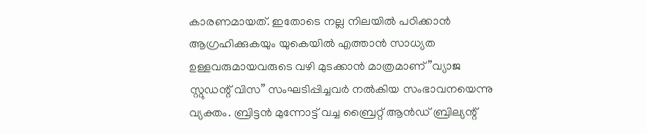കാരണമായത്. ഇതോടെ നല്ല നിലയില്‍ പഠിക്കാൻ ആഗ്രഹിക്കുകയും യുകെയില്‍ എത്താൻ സാധ്യത ഉള്ളവരുമായവരുടെ വഴി മുടക്കാൻ മാത്രമാണ് ”വ്യാജ സ്റ്റുഡന്റ് വിസ” സംഘടിപ്പിച്ചവര്‍ നല്‍കിയ സംഭാവനയെന്നു വ്യക്തം. ബ്രിട്ടൻ മുന്നോട്ട് വച്ച ബ്രൈറ്റ് ആൻഡ് ബ്രില്യന്റ്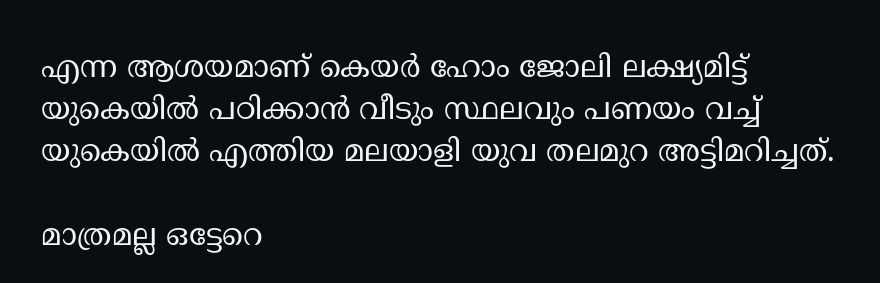എന്ന ആശയമാണ് കെയര്‍ ഹോം ജോലി ലക്ഷ്യമിട്ട് യുകെയില്‍ പഠിക്കാൻ വീടും സ്ഥലവും പണയം വച്ച്‌ യുകെയില്‍ എത്തിയ മലയാളി യുവ തലമുറ അട്ടിമറിച്ചത്.

മാത്രമല്ല ഒട്ടേറെ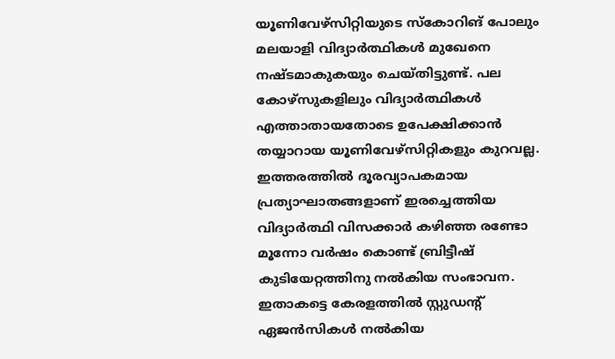യൂണിവേഴ്‌സിറ്റിയുടെ സ്‌കോറിങ് പോലും മലയാളി വിദ്യാര്‍ത്ഥികള്‍ മുഖേനെ നഷ്ടമാകുകയും ചെയ്തിട്ടുണ്ട്. പല കോഴ്‌സുകളിലും വിദ്യാര്‍ത്ഥികള്‍ എത്താതായതോടെ ഉപേക്ഷിക്കാൻ തയ്യാറായ യൂണിവേഴ്സിറ്റികളും കുറവല്ല. ഇത്തരത്തില്‍ ദൂരവ്യാപകമായ പ്രത്യാഘാതങ്ങളാണ് ഇരച്ചെത്തിയ വിദ്യാര്‍ത്ഥി വിസക്കാര്‍ കഴിഞ്ഞ രണ്ടോ മൂന്നോ വര്‍ഷം കൊണ്ട് ബ്രിട്ടീഷ് കുടിയേറ്റത്തിനു നല്‍കിയ സംഭാവന. ഇതാകട്ടെ കേരളത്തില്‍ സ്റ്റുഡന്റ് ഏജൻസികള്‍ നല്‍കിയ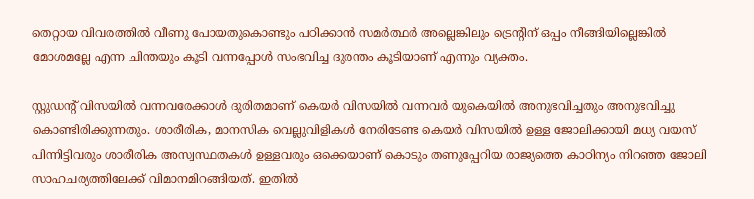തെറ്റായ വിവരത്തില്‍ വീണു പോയതുകൊണ്ടും പഠിക്കാൻ സമര്‍ത്ഥര്‍ അല്ലെങ്കിലും ട്രെന്റിന് ഒപ്പം നീങ്ങിയില്ലെങ്കില്‍ മോശമല്ലേ എന്ന ചിന്തയും കൂടി വന്നപ്പോള്‍ സംഭവിച്ച ദുരന്തം കൂടിയാണ് എന്നും വ്യക്തം.

സ്റ്റുഡന്റ് വിസയില്‍ വന്നവരേക്കാള്‍ ദുരിതമാണ് കെയര്‍ വിസയില്‍ വന്നവര്‍ യുകെയില്‍ അനുഭവിച്ചതും അനുഭവിച്ചു കൊണ്ടിരിക്കുന്നതും. ശാരീരിക, മാനസിക വെല്ലുവിളികള്‍ നേരിടേണ്ട കെയര്‍ വിസയില്‍ ഉള്ള ജോലിക്കായി മധ്യ വയസ് പിന്നിട്ടിവരും ശാരീരിക അസ്വസ്ഥതകള്‍ ഉള്ളവരും ഒക്കെയാണ് കൊടും തണുപ്പേറിയ രാജ്യത്തെ കാഠിന്യം നിറഞ്ഞ ജോലി സാഹചര്യത്തിലേക്ക് വിമാനമിറങ്ങിയത്. ഇതില്‍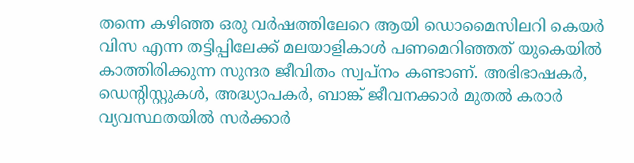തന്നെ കഴിഞ്ഞ ഒരു വര്‍ഷത്തിലേറെ ആയി ഡൊമൈസിലറി കെയര്‍ വിസ എന്ന തട്ടിപ്പിലേക്ക് മലയാളികാള്‍ പണമെറിഞ്ഞത് യുകെയില്‍ കാത്തിരിക്കുന്ന സുന്ദര ജീവിതം സ്വപ്നം കണ്ടാണ്. അഭിഭാഷകര്‍, ഡെന്റിസ്റ്റുകള്‍, അദ്ധ്യാപകര്‍, ബാങ്ക് ജീവനക്കാര്‍ മുതല്‍ കരാര്‍ വ്യവസ്ഥതയില്‍ സര്‍ക്കാര്‍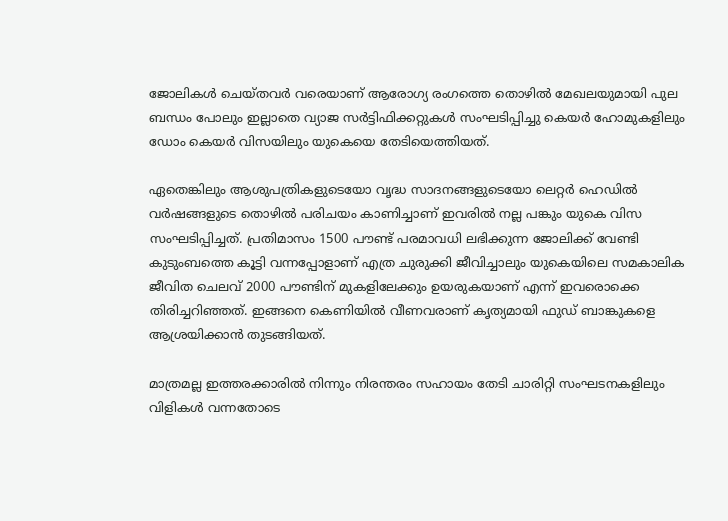ജോലികള്‍ ചെയ്തവര്‍ വരെയാണ് ആരോഗ്യ രംഗത്തെ തൊഴില്‍ മേഖലയുമായി പുല ബന്ധം പോലും ഇല്ലാതെ വ്യാജ സര്‍ട്ടിഫിക്കറ്റുകള്‍ സംഘടിപ്പിച്ചു കെയര്‍ ഹോമുകളിലും ഡോം കെയര്‍ വിസയിലും യുകെയെ തേടിയെത്തിയത്.

ഏതെങ്കിലും ആശുപത്രികളുടെയോ വൃദ്ധ സാദനങ്ങളുടെയോ ലെറ്റര്‍ ഹെഡില്‍ വര്‍ഷങ്ങളുടെ തൊഴില്‍ പരിചയം കാണിച്ചാണ് ഇവരില്‍ നല്ല പങ്കും യുകെ വിസ സംഘടിപ്പിച്ചത്. പ്രതിമാസം 1500 പൗണ്ട് പരമാവധി ലഭിക്കുന്ന ജോലിക്ക് വേണ്ടി കുടുംബത്തെ കൂട്ടി വന്നപ്പോളാണ് എത്ര ചുരുക്കി ജീവിച്ചാലും യുകെയിലെ സമകാലിക ജീവിത ചെലവ് 2000 പൗണ്ടിന് മുകളിലേക്കും ഉയരുകയാണ് എന്ന് ഇവരൊക്കെ തിരിച്ചറിഞ്ഞത്. ഇങ്ങനെ കെണിയില്‍ വീണവരാണ് കൃത്യമായി ഫുഡ് ബാങ്കുകളെ ആശ്രയിക്കാൻ തുടങ്ങിയത്.

മാത്രമല്ല ഇത്തരക്കാരില്‍ നിന്നും നിരന്തരം സഹായം തേടി ചാരിറ്റി സംഘടനകളിലും വിളികള്‍ വന്നതോടെ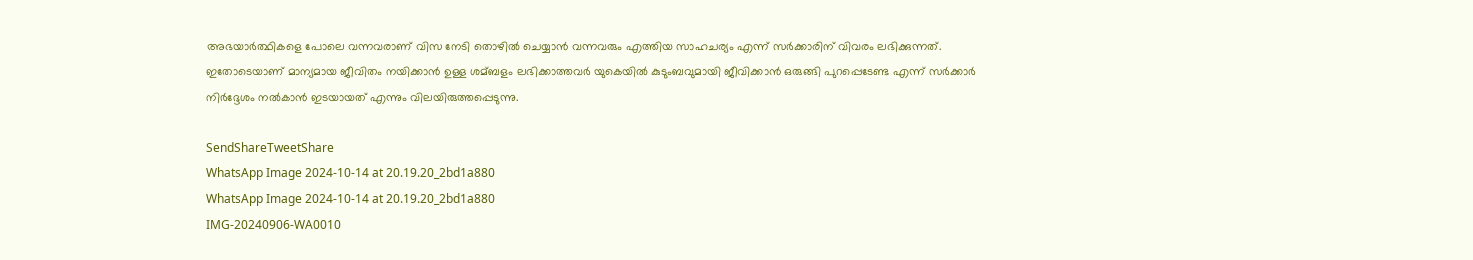അഭയാര്‍ത്ഥികളെ പോലെ വന്നവരാണ് വിസ നേടി തൊഴില്‍ ചെയ്യാൻ വന്നവരും എത്തിയ സാഹചര്യം എന്ന് സര്‍ക്കാരിന് വിവരം ലഭിക്കുന്നത്. ഇതോടെയാണ് മാന്യമായ ജീവിതം നയിക്കാൻ ഉള്ള ശമ്ബളം ലഭിക്കാത്തവര്‍ യുകെയില്‍ കുടുംബവുമായി ജീവിക്കാൻ ഒരുങ്ങി പുറപ്പെടേണ്ട എന്ന് സര്‍ക്കാര്‍ നിര്‍ദ്ദേശം നല്‍കാൻ ഇടയായത് എന്നും വിലയിരുത്തപ്പെടുന്നു.

SendShareTweetShare
WhatsApp Image 2024-10-14 at 20.19.20_2bd1a880
WhatsApp Image 2024-10-14 at 20.19.20_2bd1a880
IMG-20240906-WA0010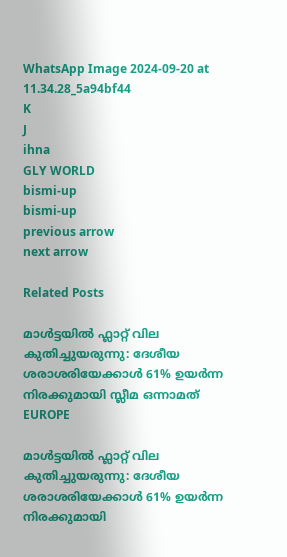WhatsApp Image 2024-09-20 at 11.34.28_5a94bf44
K
J
ihna
GLY WORLD
bismi-up
bismi-up
previous arrow
next arrow

Related Posts

മാൾട്ടയിൽ ഫ്ലാറ്റ് വില കുതിച്ചുയരുന്നു: ദേശീയ ശരാശരിയേക്കാൾ 61% ഉയർന്ന നിരക്കുമായി സ്ലീമ ഒന്നാമത്
EUROPE

മാൾട്ടയിൽ ഫ്ലാറ്റ് വില കുതിച്ചുയരുന്നു: ദേശീയ ശരാശരിയേക്കാൾ 61% ഉയർന്ന നിരക്കുമായി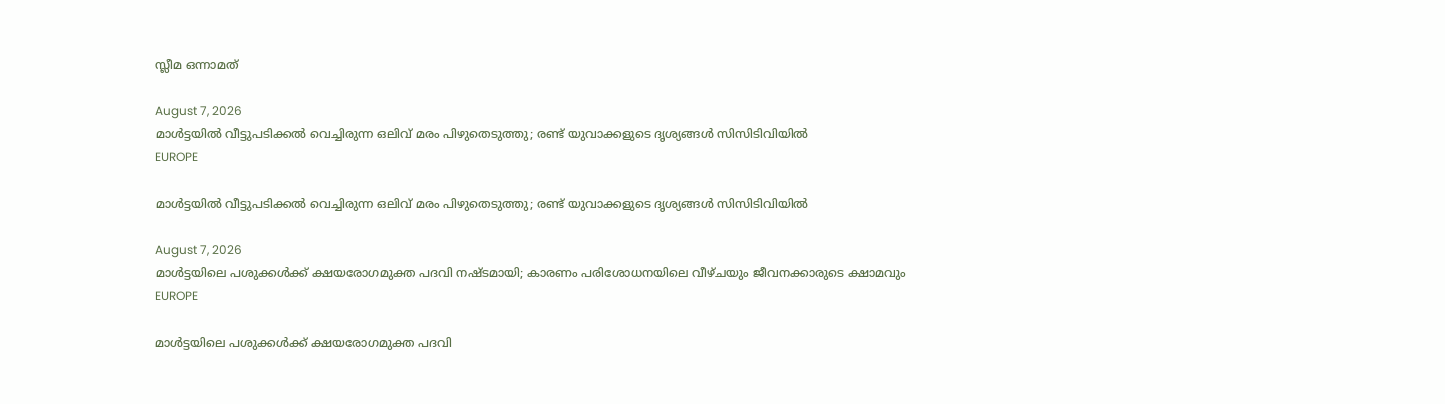സ്ലീമ ഒന്നാമത്

August 7, 2026
മാൾട്ടയിൽ വീട്ടുപടിക്കൽ വെച്ചിരുന്ന ഒലിവ് മരം പിഴുതെടുത്തു; രണ്ട് യുവാക്കളുടെ ദൃശ്യങ്ങൾ സിസിടിവിയിൽ
EUROPE

മാൾട്ടയിൽ വീട്ടുപടിക്കൽ വെച്ചിരുന്ന ഒലിവ് മരം പിഴുതെടുത്തു; രണ്ട് യുവാക്കളുടെ ദൃശ്യങ്ങൾ സിസിടിവിയിൽ

August 7, 2026
മാൾട്ടയിലെ പശുക്കൾക്ക് ക്ഷയരോഗമുക്ത പദവി നഷ്ടമായി; കാരണം പരിശോധനയിലെ വീഴ്ചയും ജീവനക്കാരുടെ ക്ഷാമവും
EUROPE

മാൾട്ടയിലെ പശുക്കൾക്ക് ക്ഷയരോഗമുക്ത പദവി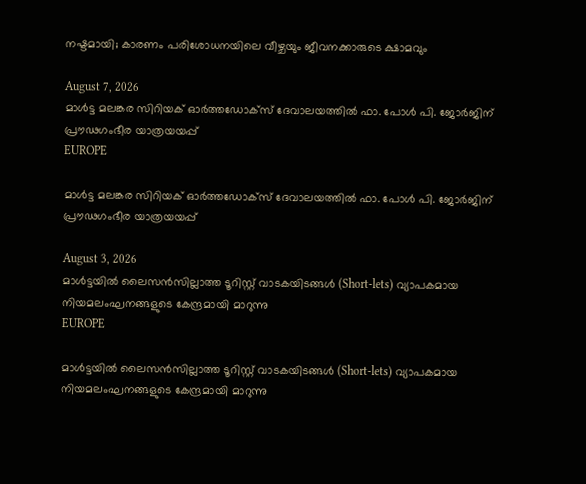നഷ്ടമായി; കാരണം പരിശോധനയിലെ വീഴ്ചയും ജീവനക്കാരുടെ ക്ഷാമവും

August 7, 2026
മാൾട്ട മലങ്കര സിറിയക് ഓർത്തഡോക്സ് ദേവാലയത്തിൽ ഫാ. പോൾ പി. ജോർജിന് പ്രൗഢഗംഭീര യാത്രയയപ്പ്
EUROPE

മാൾട്ട മലങ്കര സിറിയക് ഓർത്തഡോക്സ് ദേവാലയത്തിൽ ഫാ. പോൾ പി. ജോർജിന് പ്രൗഢഗംഭീര യാത്രയയപ്പ്

August 3, 2026
മാൾട്ടയിൽ ലൈസൻസില്ലാത്ത ടൂറിസ്റ്റ് വാടകയിടങ്ങൾ (Short-lets) വ്യാപകമായ നിയമലംഘനങ്ങളുടെ കേന്ദ്രമായി മാറുന്നു
EUROPE

മാൾട്ടയിൽ ലൈസൻസില്ലാത്ത ടൂറിസ്റ്റ് വാടകയിടങ്ങൾ (Short-lets) വ്യാപകമായ നിയമലംഘനങ്ങളുടെ കേന്ദ്രമായി മാറുന്നു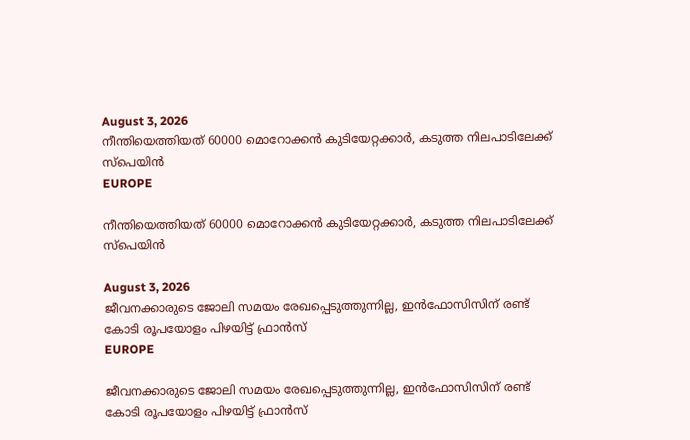August 3, 2026
നീന്തിയെത്തിയത് 60000 മൊറോക്കൻ കുടിയേറ്റക്കാർ, കടുത്ത നിലപാടിലേക്ക് സ്പെയിൻ
EUROPE

നീന്തിയെത്തിയത് 60000 മൊറോക്കൻ കുടിയേറ്റക്കാർ, കടുത്ത നിലപാടിലേക്ക് സ്പെയിൻ

August 3, 2026
ജീവനക്കാരുടെ ജോലി സമയം രേഖപ്പെടുത്തുന്നില്ല, ഇൻഫോസിസിന് രണ്ട് കോടി രൂപയോളം പിഴയിട്ട് ഫ്രാൻസ്
EUROPE

ജീവനക്കാരുടെ ജോലി സമയം രേഖപ്പെടുത്തുന്നില്ല, ഇൻഫോസിസിന് രണ്ട് കോടി രൂപയോളം പിഴയിട്ട് ഫ്രാൻസ്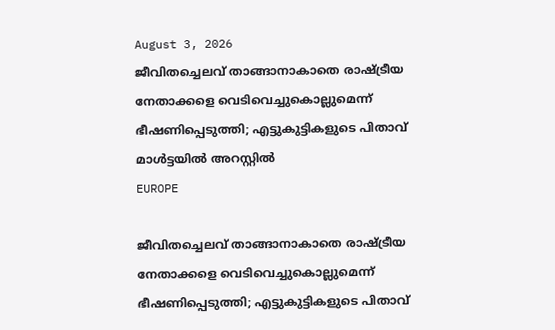August 3, 2026
ജീവിതച്ചെലവ് താങ്ങാനാകാതെ രാഷ്ട്രീയ നേതാക്കളെ വെടിവെച്ചുകൊല്ലുമെന്ന് ഭീഷണിപ്പെടുത്തി; എട്ടുകുട്ടികളുടെ പിതാവ് മാൾട്ടയിൽ അറസ്റ്റിൽ
EUROPE

ജീവിതച്ചെലവ് താങ്ങാനാകാതെ രാഷ്ട്രീയ നേതാക്കളെ വെടിവെച്ചുകൊല്ലുമെന്ന് ഭീഷണിപ്പെടുത്തി; എട്ടുകുട്ടികളുടെ പിതാവ്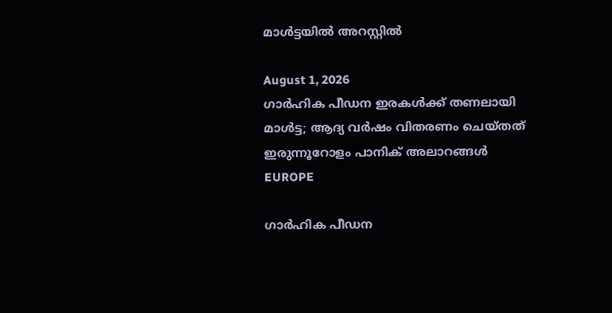മാൾട്ടയിൽ അറസ്റ്റിൽ

August 1, 2026
ഗാർഹിക പീഡന ഇരകൾക്ക് തണലായി മാൾട്ട; ആദ്യ വർഷം വിതരണം ചെയ്തത് ഇരുന്നൂറോളം പാനിക് അലാറങ്ങൾ
EUROPE

ഗാർഹിക പീഡന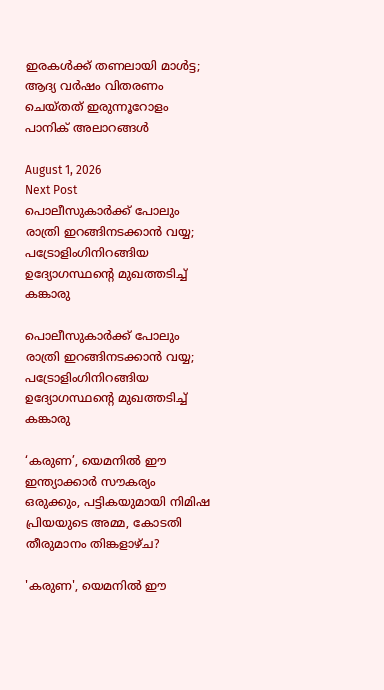ഇരകൾക്ക് തണലായി മാൾട്ട; ആദ്യ വർഷം വിതരണം ചെയ്തത് ഇരുന്നൂറോളം പാനിക് അലാറങ്ങൾ

August 1, 2026
Next Post
പൊലീസുകാര്‍ക്ക് പോലും രാത്രി ഇറങ്ങിനടക്കാൻ വയ്യ; പട്രോളിംഗിനിറങ്ങിയ ഉദ്യോഗസ്ഥന്റെ മുഖത്തടിച്ച്‌ കങ്കാരു

പൊലീസുകാര്‍ക്ക് പോലും രാത്രി ഇറങ്ങിനടക്കാൻ വയ്യ; പട്രോളിംഗിനിറങ്ങിയ ഉദ്യോഗസ്ഥന്റെ മുഖത്തടിച്ച്‌ കങ്കാരു

‘കരുണ’, യെമനിൽ ഈ ഇന്ത്യാക്കാർ സൗകര്യം ഒരുക്കും, പട്ടികയുമായി നിമിഷ പ്രിയയുടെ അമ്മ, കോടതി തീരുമാനം തിങ്കളാഴ്ച?

'കരുണ', യെമനിൽ ഈ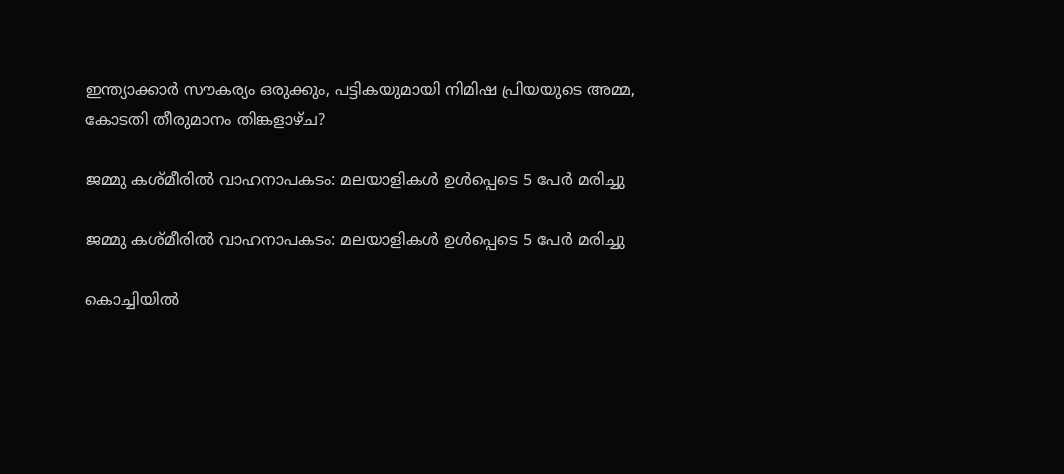ഇന്ത്യാക്കാർ സൗകര്യം ഒരുക്കും, പട്ടികയുമായി നിമിഷ പ്രിയയുടെ അമ്മ, കോടതി തീരുമാനം തിങ്കളാഴ്ച?

ജമ്മു കശ്മീരിൽ വാഹനാപകടം: മലയാളികള്‍ ഉള്‍പ്പെടെ 5 പേർ മരിച്ചു

ജമ്മു കശ്മീരിൽ വാഹനാപകടം: മലയാളികള്‍ ഉള്‍പ്പെടെ 5 പേർ മരിച്ചു

കൊച്ചിയിൽ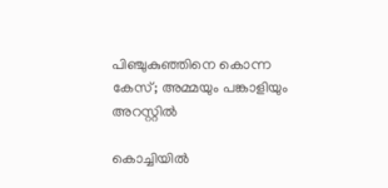പിഞ്ചുകുഞ്ഞിനെ കൊന്ന കേസ്; അമ്മയും പങ്കാളിയും അറസ്റ്റിൽ

കൊച്ചിയിൽ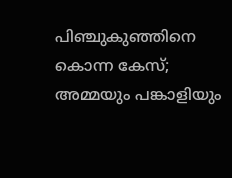പിഞ്ചുകുഞ്ഞിനെ കൊന്ന കേസ്; അമ്മയും പങ്കാളിയും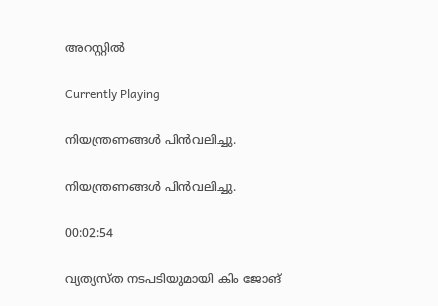അറസ്റ്റിൽ

Currently Playing

നിയന്ത്രണങ്ങള്‍ പിന്‍വലിച്ചു.

നിയന്ത്രണങ്ങള്‍ പിന്‍വലിച്ചു.

00:02:54

വ്യത്യസ്ത നടപടിയുമായി കിം ജോങ്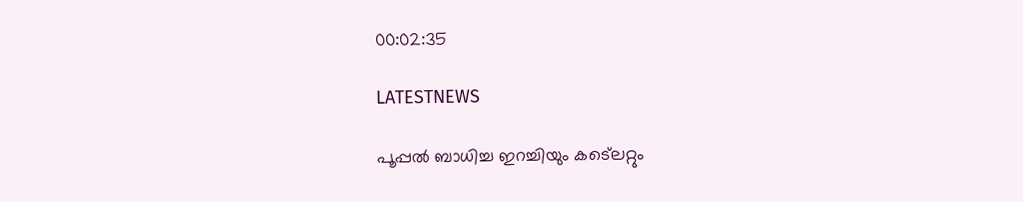00:02:35

LATESTNEWS

പൂപ്പൽ ബാധിച്ച ഇറച്ചിയും കട്ലെറ്റും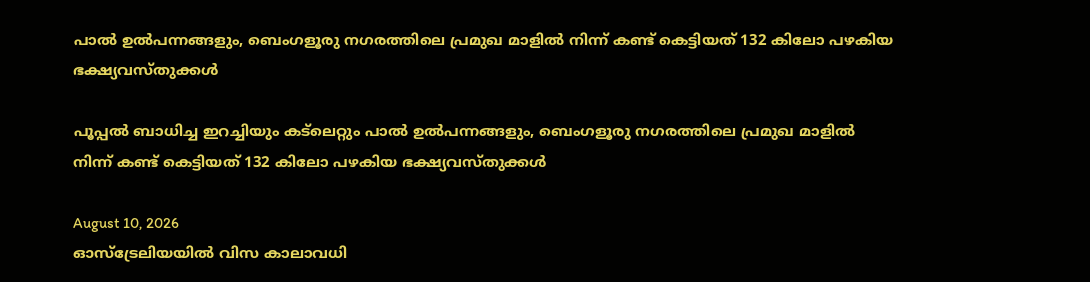പാൽ ഉൽപന്നങ്ങളും, ബെംഗളൂരു നഗരത്തിലെ പ്രമുഖ മാളിൽ നിന്ന് കണ്ട് കെട്ടിയത് 132 കിലോ പഴകിയ ഭക്ഷ്യവസ്തുക്കൾ

പൂപ്പൽ ബാധിച്ച ഇറച്ചിയും കട്ലെറ്റും പാൽ ഉൽപന്നങ്ങളും, ബെംഗളൂരു നഗരത്തിലെ പ്രമുഖ മാളിൽ നിന്ന് കണ്ട് കെട്ടിയത് 132 കിലോ പഴകിയ ഭക്ഷ്യവസ്തുക്കൾ

August 10, 2026
ഓസ്‌ട്രേലിയയിൽ വിസ കാലാവധി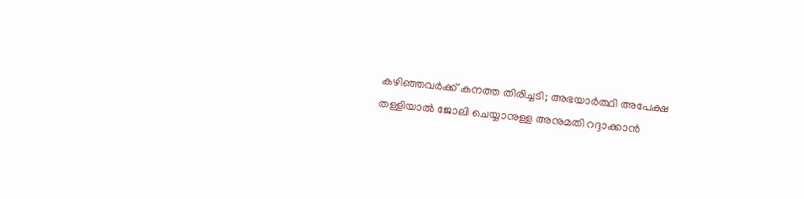കഴിഞ്ഞവർക്ക് കനത്ത തിരിച്ചടി; അഭയാർത്ഥി അപേക്ഷ തള്ളിയാൽ ജോലി ചെയ്യാനുള്ള അനുമതി റദ്ദാക്കാൻ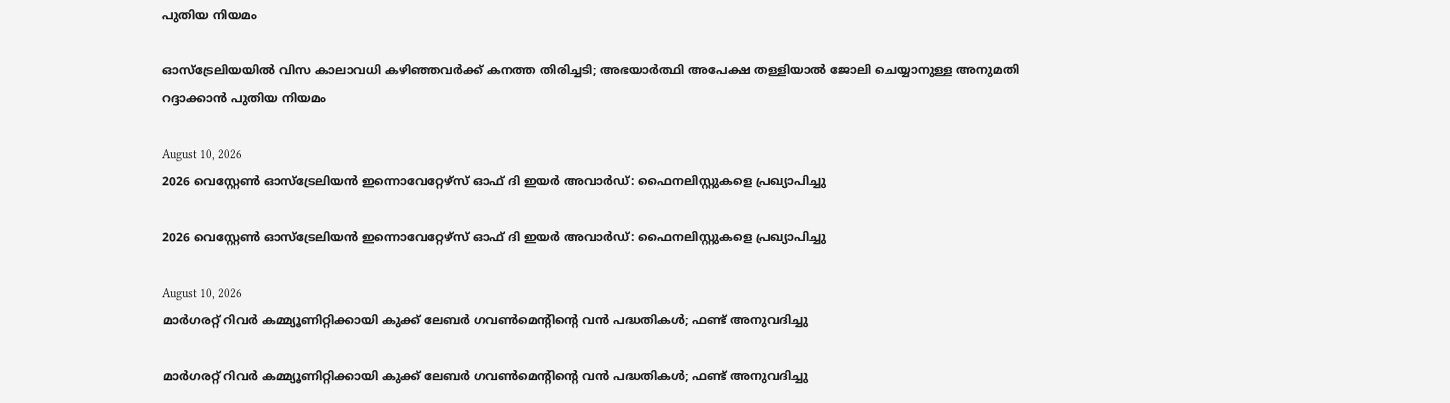പുതിയ നിയമം

ഓസ്‌ട്രേലിയയിൽ വിസ കാലാവധി കഴിഞ്ഞവർക്ക് കനത്ത തിരിച്ചടി; അഭയാർത്ഥി അപേക്ഷ തള്ളിയാൽ ജോലി ചെയ്യാനുള്ള അനുമതി റദ്ദാക്കാൻ പുതിയ നിയമം

August 10, 2026
2026 വെസ്റ്റേൺ ഓസ്‌ട്രേലിയൻ ഇന്നൊവേറ്റേഴ്‌സ് ഓഫ് ദി ഇയർ അവാർഡ്: ഫൈനലിസ്റ്റുകളെ പ്രഖ്യാപിച്ചു

2026 വെസ്റ്റേൺ ഓസ്‌ട്രേലിയൻ ഇന്നൊവേറ്റേഴ്‌സ് ഓഫ് ദി ഇയർ അവാർഡ്: ഫൈനലിസ്റ്റുകളെ പ്രഖ്യാപിച്ചു

August 10, 2026
മാർഗരറ്റ് റിവർ കമ്മ്യൂണിറ്റിക്കായി കുക്ക് ലേബർ ഗവൺമെന്റിന്റെ വൻ പദ്ധതികൾ; ഫണ്ട് അനുവദിച്ചു

മാർഗരറ്റ് റിവർ കമ്മ്യൂണിറ്റിക്കായി കുക്ക് ലേബർ ഗവൺമെന്റിന്റെ വൻ പദ്ധതികൾ; ഫണ്ട് അനുവദിച്ചു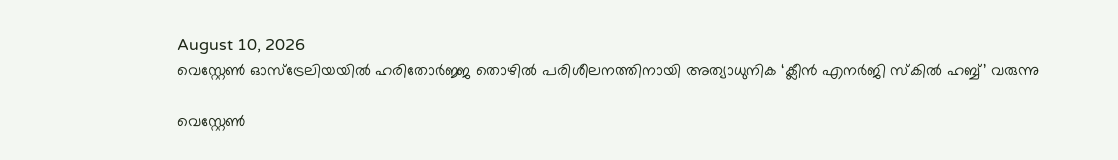August 10, 2026
വെസ്റ്റേൺ ഓസ്‌ട്രേലിയയിൽ ഹരിതോർജ്ജ തൊഴിൽ പരിശീലനത്തിനായി അത്യാധുനിക ‘ക്ലീൻ എനർജി സ്കിൽ ഹബ്ബ്’ വരുന്നു

വെസ്റ്റേൺ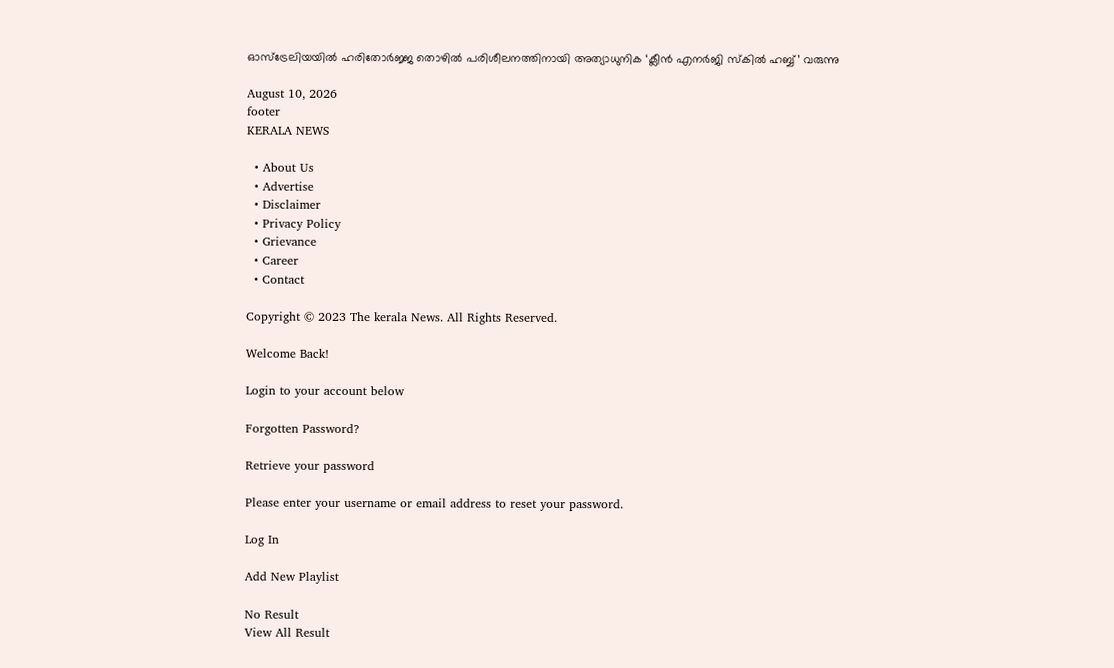ഓസ്‌ട്രേലിയയിൽ ഹരിതോർജ്ജ തൊഴിൽ പരിശീലനത്തിനായി അത്യാധുനിക ‘ക്ലീൻ എനർജി സ്കിൽ ഹബ്ബ്’ വരുന്നു

August 10, 2026
footer
KERALA NEWS

  • About Us
  • Advertise
  • Disclaimer
  • Privacy Policy
  • Grievance
  • Career
  • Contact

Copyright © 2023 The kerala News. All Rights Reserved.

Welcome Back!

Login to your account below

Forgotten Password?

Retrieve your password

Please enter your username or email address to reset your password.

Log In

Add New Playlist

No Result
View All Result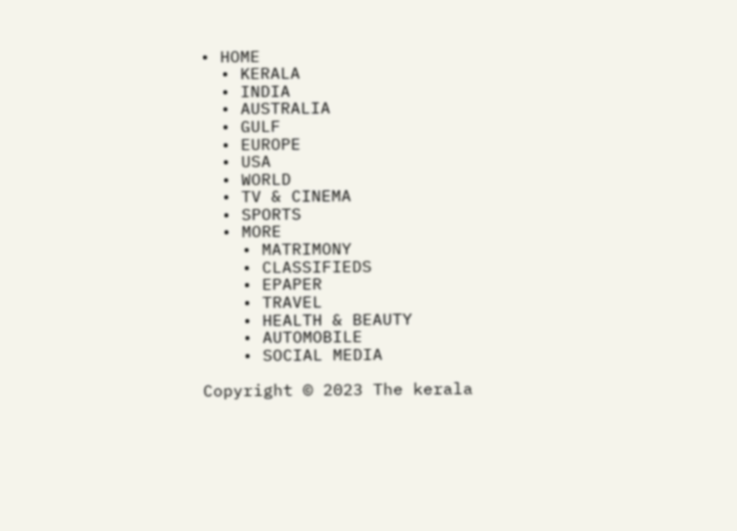• HOME
  • KERALA
  • INDIA
  • AUSTRALIA
  • GULF
  • EUROPE
  • USA
  • WORLD
  • TV & CINEMA
  • SPORTS
  • MORE
    • MATRIMONY
    • CLASSIFIEDS
    • EPAPER
    • TRAVEL
    • HEALTH & BEAUTY
    • AUTOMOBILE
    • SOCIAL MEDIA

Copyright © 2023 The kerala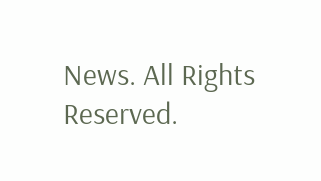News. All Rights Reserved.